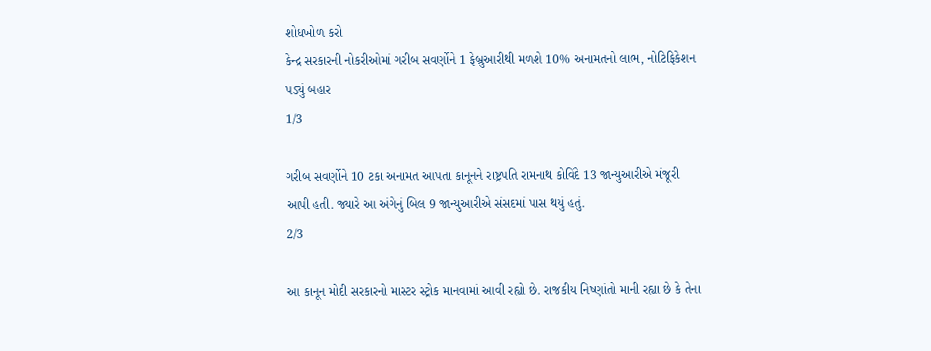શોધખોળ કરો
કેન્દ્ર સરકારની નોકરીઓમાં ગરીબ સવર્ણોને 1 ફેબ્રુઆરીથી મળશે 10% અનામતનો લાભ, નોટિફિકેશન પડ્યું બહાર
1/3

ગરીબ સવર્ણોને 10 ટકા અનામત આપતા કાનૂનને રાષ્ટ્રપતિ રામનાથ કોવિંદે 13 જાન્યુઆરીએ મંજૂરી આપી હતી. જ્યારે આ અંગેનું બિલ 9 જાન્યુઆરીએ સંસદમાં પાસ થયું હતું.
2/3

આ કાનૂન મોદી સરકારનો માસ્ટર સ્ટ્રોક માનવામાં આવી રહ્યો છે. રાજકીય નિષ્ણાંતો માની રહ્યા છે કે તેના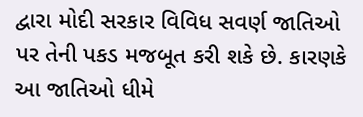દ્વારા મોદી સરકાર વિવિધ સવર્ણ જાતિઓ પર તેની પકડ મજબૂત કરી શકે છે. કારણકે આ જાતિઓ ધીમે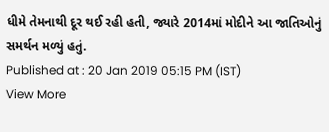ધીમે તેમનાથી દૂર થઈ રહી હતી, જ્યારે 2014માં મોદીને આ જાતિઓનું સમર્થન મળ્યું હતું.
Published at : 20 Jan 2019 05:15 PM (IST)
View More